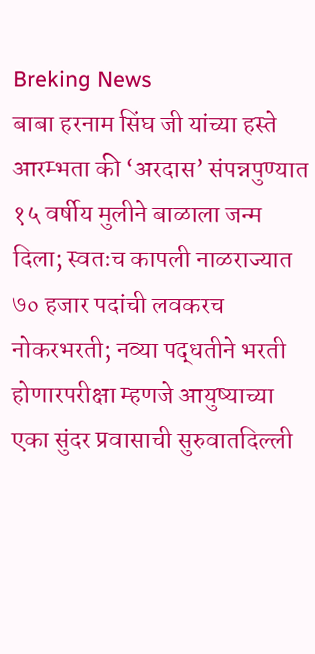Breking News
बाबा हरनाम सिंघ जी यांच्या हस्ते आरम्भता की ‘अरदास’ संपन्नपुण्यात १५ वर्षीय मुलीने बाळाला जन्म दिला; स्वतःच कापली नाळराज्यात ७० हजार पदांची लवकरच नोकरभरती; नव्या पद्धतीने भरती होणारपरीक्षा म्हणजे आयुष्याच्या एका सुंदर प्रवासाची सुरुवातदिल्ली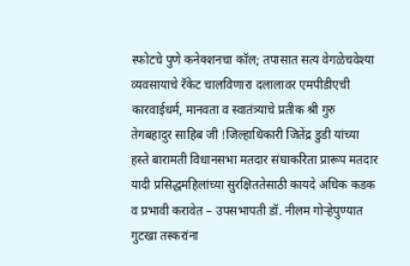स्फोटचे पुणे कनेक्शनचा कॉल; तपासात सत्य वेगळेचवेश्या व्यवसायाचे रॅकेट चालविणारा दलालावर एमपीडीएची कारवाईधर्म, मानवता व स्वातंत्र्याचे प्रतीक श्री गुरु तेगबहादुर साहिब जी !जिल्हाधिकारी जितेंद्र डुडी यांच्या हस्ते बारामती विधानसभा मतदार संघाकरिता प्रारूप मतदार यादी प्रसिद्धमहिलांच्या सुरक्षिततेसाठी कायदे अधिक कडक व प्रभावी करावेत – उपसभापती डॉ. नीलम गोऱ्हेपुण्यात गुटखा तस्करांना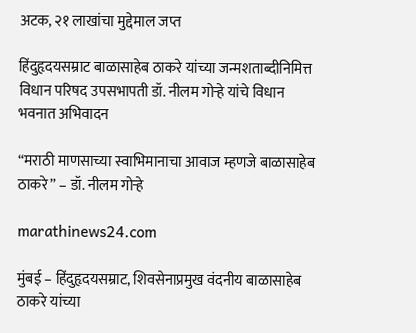अटक, २१ लाखांचा मुद्देमाल जप्त

हिंदुहृदयसम्राट बाळासाहेब ठाकरे यांच्या जन्मशताब्दीनिमित्त विधान परिषद उपसभापती डॉ. नीलम गोऱ्हे यांचे विधान भवनात अभिवादन

“मराठी माणसाच्या स्वाभिमानाचा आवाज म्हणजे बाळासाहेब ठाकरे” – डॉ. नीलम गोऱ्हे

marathinews24.com

मुंबई – हिंदुहृदयसम्राट, शिवसेनाप्रमुख वंदनीय बाळासाहेब ठाकरे यांच्या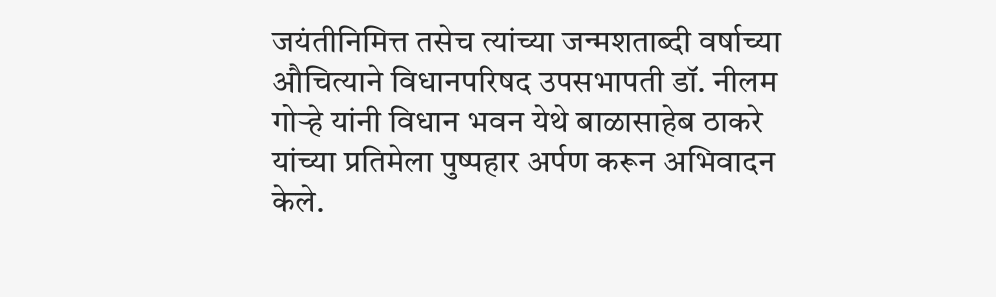जयंतीनिमित्त तसेच त्यांच्या जन्मशताब्दी वर्षाच्या औचित्याने विधानपरिषद उपसभापती डॉ. नीलम गोऱ्हे यांनी विधान भवन येथे बाळासाहेब ठाकरे यांच्या प्रतिमेला पुष्पहार अर्पण करून अभिवादन केले.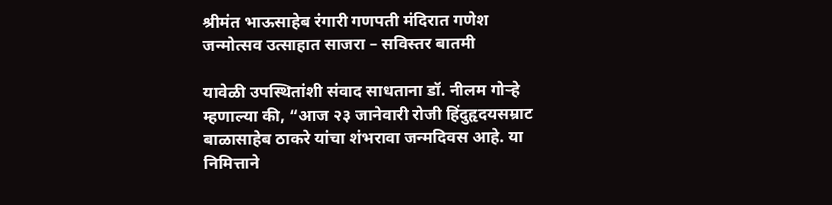श्रीमंत भाऊसाहेब रंगारी गणपती मंदिरात गणेश जन्मोत्सव उत्साहात साजरा – सविस्तर बातमी

यावेळी उपस्थितांशी संवाद साधताना डॉ. नीलम गोऱ्हे म्हणाल्या की, “आज २३ जानेवारी रोजी हिंदुहृदयसम्राट बाळासाहेब ठाकरे यांचा शंभरावा जन्मदिवस आहे. या निमित्ताने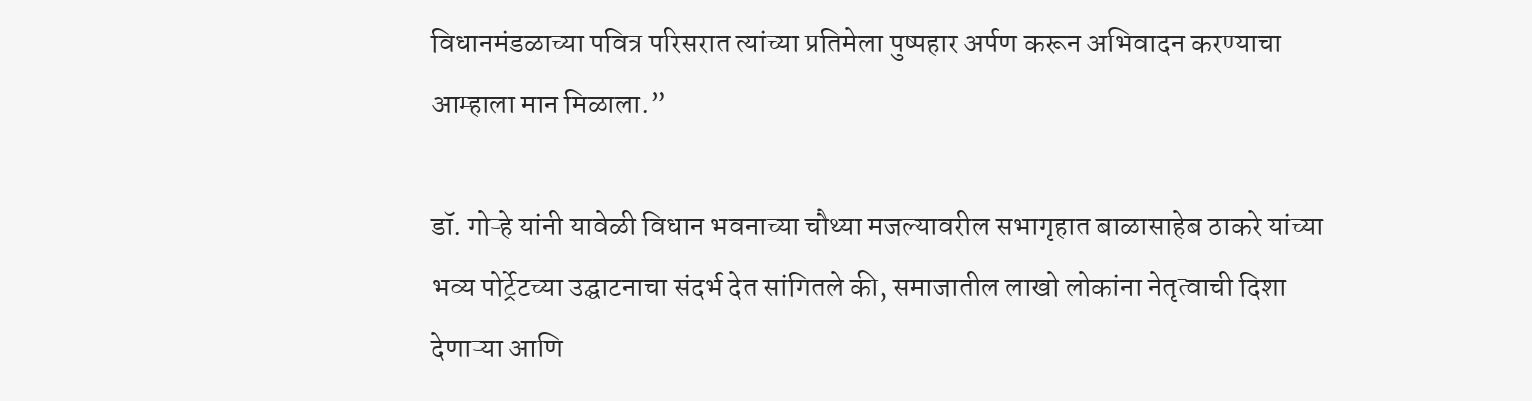विधानमंडळाच्या पवित्र परिसरात त्यांच्या प्रतिमेला पुष्पहार अर्पण करून अभिवादन करण्याचा आम्हाला मान मिळाला.”

डॉ. गोऱ्हे यांनी यावेळी विधान भवनाच्या चौथ्या मजल्यावरील सभागृहात बाळासाहेब ठाकरे यांच्या भव्य पोर्ट्रेटच्या उद्घाटनाचा संदर्भ देत सांगितले की, समाजातील लाखो लोकांना नेतृत्वाची दिशा देणाऱ्या आणि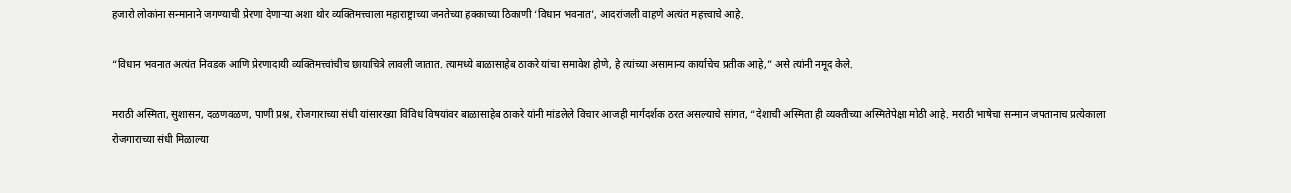हजारो लोकांना सन्मानाने जगण्याची प्रेरणा देणाऱ्या अशा थोर व्यक्तिमत्त्वाला महाराष्ट्राच्या जनतेच्या हक्काच्या ठिकाणी ‘विधान भवनात’, आदरांजली वाहणे अत्यंत महत्त्वाचे आहे.

“विधान भवनात अत्यंत निवडक आणि प्रेरणादायी व्यक्तिमत्त्वांचीच छायाचित्रे लावली जातात. त्यामध्ये बाळासाहेब ठाकरे यांचा समावेश होणे, हे त्यांच्या असामान्य कार्याचेच प्रतीक आहे,” असे त्यांनी नमूद केले.

मराठी अस्मिता, सुशासन, दळणवळण, पाणी प्रश्न, रोजगाराच्या संधी यांसारख्या विविध विषयांवर बाळासाहेब ठाकरे यांनी मांडलेले विचार आजही मार्गदर्शक ठरत असल्याचे सांगत, “देशाची अस्मिता ही व्यक्तीच्या अस्मितेपेक्षा मोठी आहे. मराठी भाषेचा सन्मान जपतानाच प्रत्येकाला रोजगाराच्या संधी मिळाल्या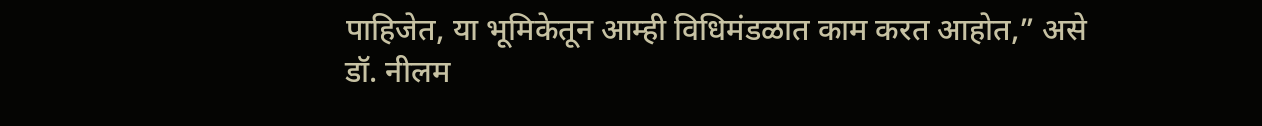पाहिजेत, या भूमिकेतून आम्ही विधिमंडळात काम करत आहोत,” असे डॉ. नीलम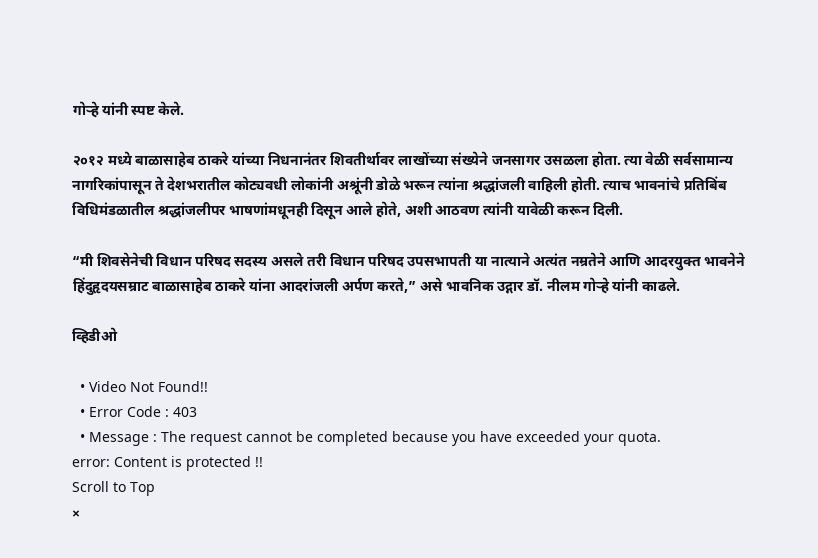गोऱ्हे यांनी स्पष्ट केले.

२०१२ मध्ये बाळासाहेब ठाकरे यांच्या निधनानंतर शिवतीर्थावर लाखोंच्या संख्येने जनसागर उसळला होता. त्या वेळी सर्वसामान्य नागरिकांपासून ते देशभरातील कोट्यवधी लोकांनी अश्रूंनी डोळे भरून त्यांना श्रद्धांजली वाहिली होती. त्याच भावनांचे प्रतिबिंब विधिमंडळातील श्रद्धांजलीपर भाषणांमधूनही दिसून आले होते, अशी आठवण त्यांनी यावेळी करून दिली.

“मी शिवसेनेची विधान परिषद सदस्य असले तरी विधान परिषद उपसभापती या नात्याने अत्यंत नम्रतेने आणि आदरयुक्त भावनेने हिंदुहृदयसम्राट बाळासाहेब ठाकरे यांना आदरांजली अर्पण करते,” असे भावनिक उद्गार डॉ. नीलम गोऱ्हे यांनी काढले.

व्हिडीओ

  • Video Not Found!!
  • Error Code : 403
  • Message : The request cannot be completed because you have exceeded your quota.
error: Content is protected !!
Scroll to Top
×